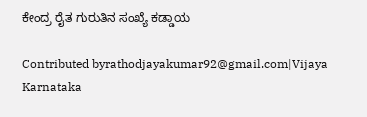ಕೇಂದ್ರ ರೈತ ಗುರುತಿನ ಸಂಖ್ಯೆ ಕಡ್ಡಾಯ

Contributed byrathodjayakumar92@gmail.com|Vijaya Karnataka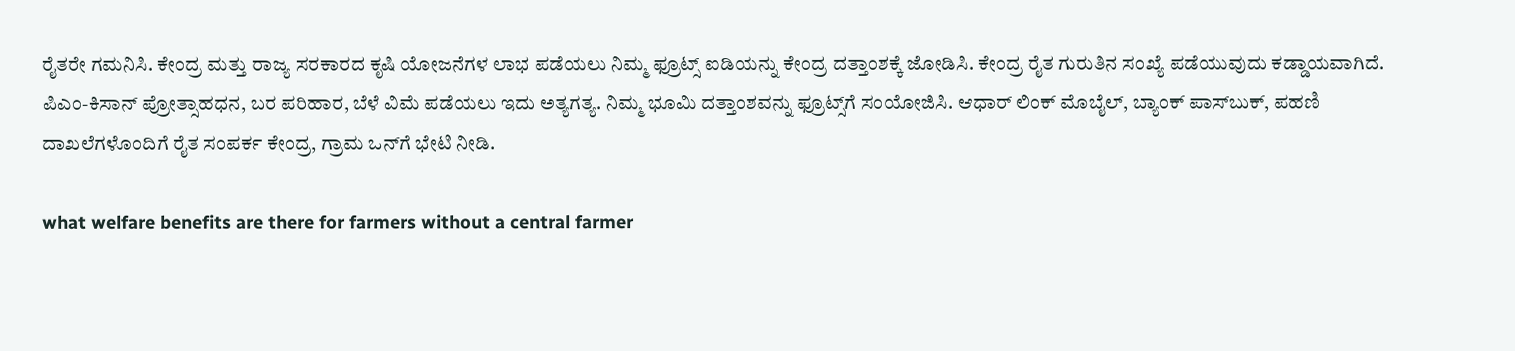ರೈತರೇ ಗಮನಿಸಿ. ಕೇಂದ್ರ ಮತ್ತು ರಾಜ್ಯ ಸರಕಾರದ ಕೃಷಿ ಯೋಜನೆಗಳ ಲಾಭ ಪಡೆಯಲು ನಿಮ್ಮ ಫ್ರೂಟ್ಸ್‌ ಐಡಿಯನ್ನು ಕೇಂದ್ರ ದತ್ತಾಂಶಕ್ಕೆ ಜೋಡಿಸಿ. ಕೇಂದ್ರ ರೈತ ಗುರುತಿನ ಸಂಖ್ಯೆ ಪಡೆಯುವುದು ಕಡ್ಡಾಯವಾಗಿದೆ. ಪಿಎಂ-ಕಿಸಾನ್‌ ಪ್ರೋತ್ಸಾಹಧನ, ಬರ ಪರಿಹಾರ, ಬೆಳೆ ವಿಮೆ ಪಡೆಯಲು ಇದು ಅತ್ಯಗತ್ಯ. ನಿಮ್ಮ ಭೂಮಿ ದತ್ತಾಂಶವನ್ನು ಫ್ರೂಟ್ಸ್‌ಗೆ ಸಂಯೋಜಿಸಿ. ಆಧಾರ್‌ ಲಿಂಕ್‌ ಮೊಬೈಲ್‌, ಬ್ಯಾಂಕ್‌ ಪಾಸ್‌ಬುಕ್‌, ಪಹಣಿ ದಾಖಲೆಗಳೊಂದಿಗೆ ರೈತ ಸಂಪರ್ಕ ಕೇಂದ್ರ, ಗ್ರಾಮ ಒನ್‌ಗೆ ಭೇಟಿ ನೀಡಿ.

what welfare benefits are there for farmers without a central farmer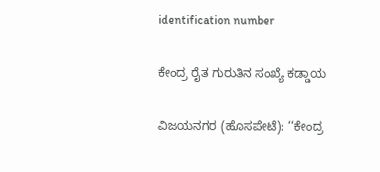identification number

ಕೇಂದ್ರ ರೈತ ಗುರುತಿನ ಸಂಖ್ಯೆ ಕಡ್ಡಾಯ

ವಿಜಯನಗರ (ಹೊಸಪೇಟೆ): ‘‘ಕೇಂದ್ರ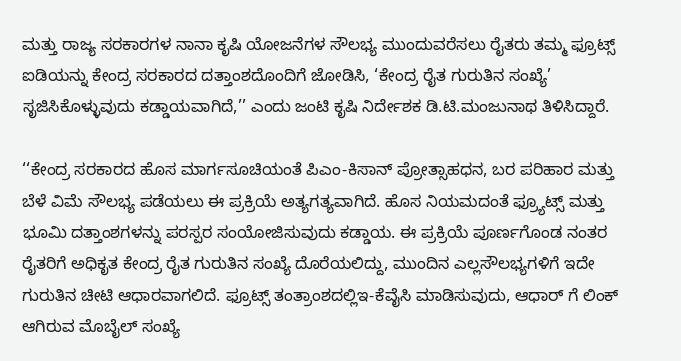ಮತ್ತು ರಾಜ್ಯ ಸರಕಾರಗಳ ನಾನಾ ಕೃಷಿ ಯೋಜನೆಗಳ ಸೌಲಭ್ಯ ಮುಂದುವರೆಸಲು ರೈತರು ತಮ್ಮ ಫ್ರೂಟ್ಸ್ ಐಡಿಯನ್ನು ಕೇಂದ್ರ ಸರಕಾರದ ದತ್ತಾಂಶದೊಂದಿಗೆ ಜೋಡಿಸಿ, ‘ಕೇಂದ್ರ ರೈತ ಗುರುತಿನ ಸಂಖ್ಯೆ’ ಸೃಜಿಸಿಕೊಳ್ಳುವುದು ಕಡ್ಡಾಯವಾಗಿದೆ,’’ ಎಂದು ಜಂಟಿ ಕೃಷಿ ನಿರ್ದೇಶಕ ಡಿ.ಟಿ.ಮಂಜುನಾಥ ತಿಳಿಸಿದ್ದಾರೆ.

‘‘ಕೇಂದ್ರ ಸರಕಾರದ ಹೊಸ ಮಾರ್ಗಸೂಚಿಯಂತೆ ಪಿಎಂ-ಕಿಸಾನ್ ಪ್ರೋತ್ಸಾಹಧನ, ಬರ ಪರಿಹಾರ ಮತ್ತು ಬೆಳೆ ವಿಮೆ ಸೌಲಭ್ಯ ಪಡೆಯಲು ಈ ಪ್ರಕ್ರಿಯೆ ಅತ್ಯಗತ್ಯವಾಗಿದೆ. ಹೊಸ ನಿಯಮದಂತೆ ಫ್ರ್ಯೂಟ್ಸ್ ಮತ್ತು ಭೂಮಿ ದತ್ತಾಂಶಗಳನ್ನು ಪರಸ್ಪರ ಸಂಯೋಜಿಸುವುದು ಕಡ್ಡಾಯ. ಈ ಪ್ರಕ್ರಿಯೆ ಪೂರ್ಣಗೊಂಡ ನಂತರ ರೈತರಿಗೆ ಅಧಿಕೃತ ಕೇಂದ್ರ ರೈತ ಗುರುತಿನ ಸಂಖ್ಯೆ ದೊರೆಯಲಿದ್ದು, ಮುಂದಿನ ಎಲ್ಲಸೌಲಭ್ಯಗಳಿಗೆ ಇದೇ ಗುರುತಿನ ಚೀಟಿ ಆಧಾರವಾಗಲಿದೆ. ಫ್ರೂಟ್ಸ್ ತಂತ್ರಾಂಶದಲ್ಲಿಇ-ಕೆವೈಸಿ ಮಾಡಿಸುವುದು, ಆಧಾರ್ ಗೆ ಲಿಂಕ್ ಆಗಿರುವ ಮೊಬೈಲ್ ಸಂಖ್ಯೆ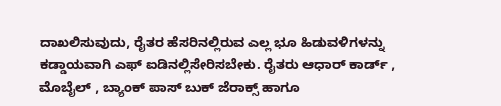ದಾಖಲಿಸುವುದು, ರೈತರ ಹೆಸರಿನಲ್ಲಿರುವ ಎಲ್ಲ ಭೂ ಹಿಡುವಳಿಗಳನ್ನು ಕಡ್ಡಾಯವಾಗಿ ಎಫ್ ಐಡಿನಲ್ಲಿಸೇರಿಸಬೇಕು. ರೈತರು ಆಧಾರ್ ಕಾರ್ಡ್ , ಮೊಬೈಲ್ , ಬ್ಯಾಂಕ್ ಪಾಸ್ ಬುಕ್ ಜೆರಾಕ್ಸ್ ಹಾಗೂ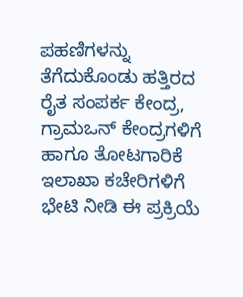ಪಹಣಿಗಳನ್ನು ತೆಗೆದುಕೊಂಡು ಹತ್ತಿರದ ರೈತ ಸಂಪರ್ಕ ಕೇಂದ್ರ, ಗ್ರಾಮಒನ್ ಕೇಂದ್ರಗಳಿಗೆ ಹಾಗೂ ತೋಟಗಾರಿಕೆ ಇಲಾಖಾ ಕಚೇರಿಗಳಿಗೆ ಭೇಟಿ ನೀಡಿ ಈ ಪ್ರಕ್ರಿಯೆ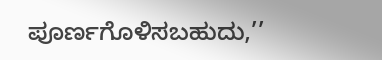ಪೂರ್ಣಗೊಳಿಸಬಹುದು,’’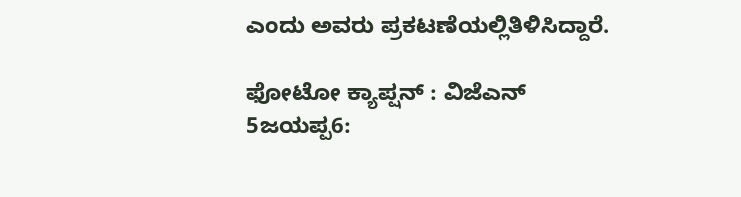ಎಂದು ಅವರು ಪ್ರಕಟಣೆಯಲ್ಲಿತಿಳಿಸಿದ್ದಾರೆ.

ಫೋಟೋ ಕ್ಯಾಪ್ಷನ್ : ವಿಜೆಎನ್ 5ಜಯಪ್ಪ6: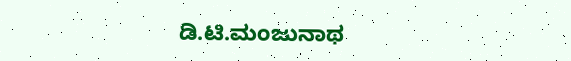ಡಿ.ಟಿ.ಮಂಜುನಾಥ